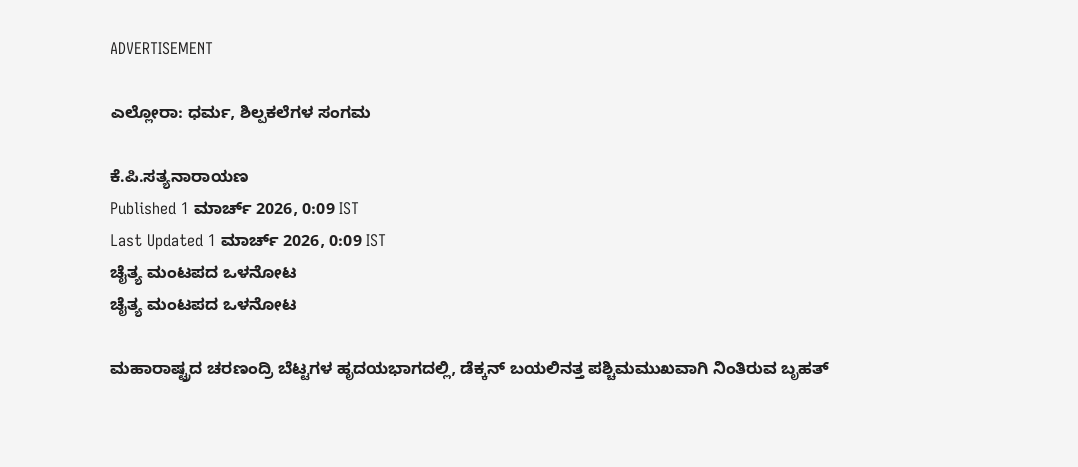ADVERTISEMENT

ಎಲ್ಲೋರಾ: ಧರ್ಮ, ಶಿಲ್ಪಕಲೆಗಳ ಸಂಗಮ

ಕೆ.ಪಿ.ಸತ್ಯನಾರಾಯಣ
Published 1 ಮಾರ್ಚ್ 2026, 0:09 IST
Last Updated 1 ಮಾರ್ಚ್ 2026, 0:09 IST
ಚೈತ್ಯ ಮಂಟಪದ ಒಳನೋಟ
ಚೈತ್ಯ ಮಂಟಪದ ಒಳನೋಟ

ಮಹಾರಾಷ್ಟ್ರದ ಚರಣಂದ್ರಿ ಬೆಟ್ಟಗಳ ಹೃದಯಭಾಗದಲ್ಲಿ, ಡೆಕ್ಕನ್ ಬಯಲಿನತ್ತ ಪಶ್ಚಿಮಮುಖವಾಗಿ ನಿಂತಿರುವ ಬೃಹತ್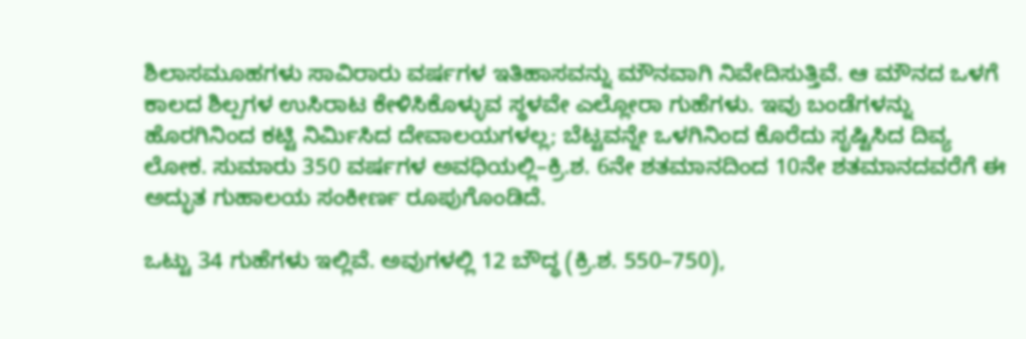ಶಿಲಾಸಮೂಹಗಳು ಸಾವಿರಾರು ವರ್ಷಗಳ ಇತಿಹಾಸವನ್ನು ಮೌನವಾಗಿ ನಿವೇದಿಸುತ್ತಿವೆ. ಆ ಮೌನದ ಒಳಗೆ ಕಾಲದ ಶಿಲ್ಪಗಳ ಉಸಿರಾಟ ಕೇಳಿಸಿಕೊಳ್ಳುವ ಸ್ಥಳವೇ ಎಲ್ಲೋರಾ ಗುಹೆಗಳು. ಇವು ಬಂಡೆಗಳನ್ನು ಹೊರಗಿನಿಂದ ಕಟ್ಟಿ ನಿರ್ಮಿಸಿದ ದೇವಾಲಯಗಳಲ್ಲ; ಬೆಟ್ಟವನ್ನೇ ಒಳಗಿನಿಂದ ಕೊರೆದು ಸೃಷ್ಟಿಸಿದ ದಿವ್ಯ ಲೋಕ. ಸುಮಾರು 350 ವರ್ಷಗಳ ಅವಧಿಯಲ್ಲಿ–ಕ್ರಿ.ಶ. 6ನೇ ಶತಮಾನದಿಂದ 10ನೇ ಶತಮಾನದವರೆಗೆ ಈ ಅದ್ಭುತ ಗುಹಾಲಯ ಸಂಕೀರ್ಣ ರೂಪುಗೊಂಡಿದೆ.

ಒಟ್ಟು 34 ಗುಹೆಗಳು ಇಲ್ಲಿವೆ. ಅವುಗಳಲ್ಲಿ 12 ಬೌದ್ಧ (ಕ್ರಿ.ಶ. 550–750),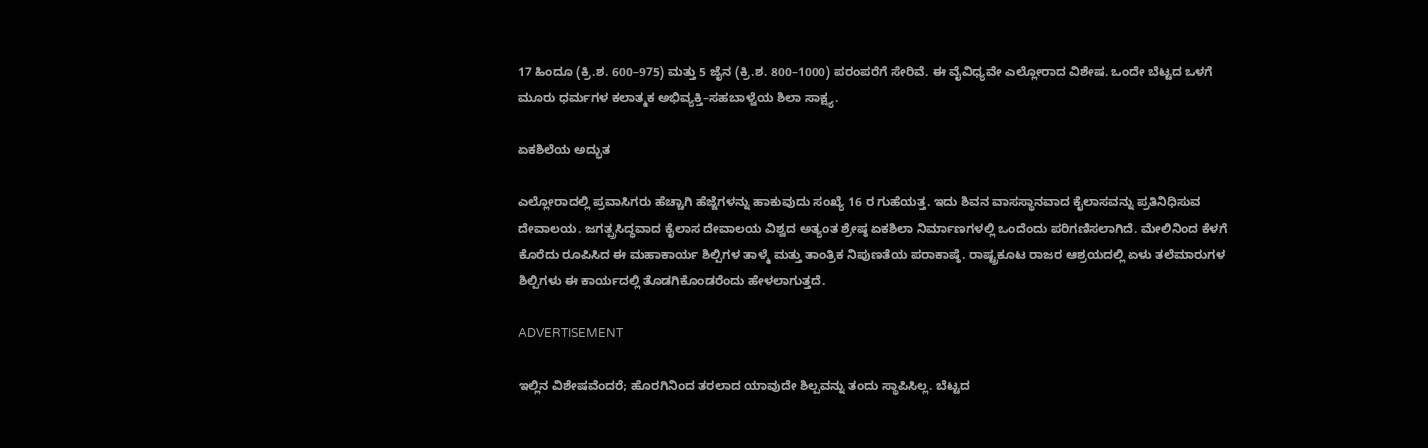17 ಹಿಂದೂ (ಕ್ರಿ.ಶ. 600–975) ಮತ್ತು 5 ಜೈನ (ಕ್ರಿ.ಶ. 800–1000) ಪರಂಪರೆಗೆ ಸೇರಿವೆ. ಈ ವೈವಿಧ್ಯವೇ ಎಲ್ಲೋರಾದ ವಿಶೇಷ. ಒಂದೇ ಬೆಟ್ಟದ ಒಳಗೆ ಮೂರು ಧರ್ಮಗಳ ಕಲಾತ್ಮಕ ಅಭಿವ್ಯಕ್ತಿ–ಸಹಬಾಳ್ವೆಯ ಶಿಲಾ ಸಾಕ್ಷ್ಯ.

ಏಕಶಿಲೆಯ ಅದ್ಭುತ

ಎಲ್ಲೋರಾದಲ್ಲಿ ಪ್ರವಾಸಿಗರು ಹೆಚ್ಚಾಗಿ ಹೆಜ್ಜೆಗಳನ್ನು ಹಾಕುವುದು ಸಂಖ್ಯೆ 16 ರ ಗುಹೆಯತ್ತ. ಇದು ಶಿವನ ವಾಸಸ್ಥಾನವಾದ ಕೈಲಾಸವನ್ನು ಪ್ರತಿನಿಧಿಸುವ ದೇವಾಲಯ. ಜಗತ್ಪ್ರಸಿದ್ಧವಾದ ಕೈಲಾಸ ದೇವಾಲಯ ವಿಶ್ವದ ಅತ್ಯಂತ ಶ್ರೇಷ್ಠ ಏಕಶಿಲಾ ನಿರ್ಮಾಣಗಳಲ್ಲಿ ಒಂದೆಂದು ಪರಿಗಣಿಸಲಾಗಿದೆ. ಮೇಲಿನಿಂದ ಕೆಳಗೆ ಕೊರೆದು ರೂಪಿಸಿದ ಈ ಮಹಾಕಾರ್ಯ ಶಿಲ್ಪಿಗಳ ತಾಳ್ಮೆ ಮತ್ತು ತಾಂತ್ರಿಕ ನಿಪುಣತೆಯ ಪರಾಕಾಷ್ಠೆ. ರಾಷ್ಟ್ರಕೂಟ ರಾಜರ ಆಶ್ರಯದಲ್ಲಿ ಏಳು ತಲೆಮಾರುಗಳ ಶಿಲ್ಪಿಗಳು ಈ ಕಾರ್ಯದಲ್ಲಿ ತೊಡಗಿಕೊಂಡರೆಂದು ಹೇಳಲಾಗುತ್ತದೆ.

ADVERTISEMENT

ಇಲ್ಲಿನ ವಿಶೇಷವೆಂದರೆ; ಹೊರಗಿನಿಂದ ತರಲಾದ ಯಾವುದೇ ಶಿಲ್ಪವನ್ನು ತಂದು ಸ್ಥಾಪಿಸಿಲ್ಲ. ಬೆಟ್ಟದ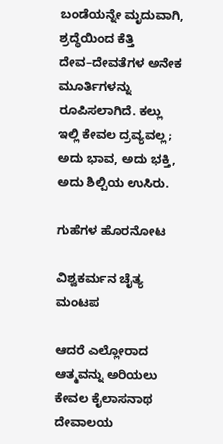ಬಂಡೆಯನ್ನೇ ಮೃದುವಾಗಿ, ಶ್ರದ್ಧೆಯಿಂದ ಕೆತ್ತಿ ದೇವ–ದೇವತೆಗಳ ಅನೇಕ ಮೂರ್ತಿಗಳನ್ನು ರೂಪಿಸಲಾಗಿದೆ. ಕಲ್ಲು ಇಲ್ಲಿ ಕೇವಲ ದ್ರವ್ಯವಲ್ಲ; ಅದು ಭಾವ, ಅದು ಭಕ್ತಿ, ಅದು ಶಿಲ್ಪಿಯ ಉಸಿರು.

ಗುಹೆಗಳ ಹೊರನೋಟ

ವಿಶ್ವಕರ್ಮನ ಚೈತ್ಯ ಮಂಟಪ

ಆದರೆ ಎಲ್ಲೋರಾದ ಆತ್ಮವನ್ನು ಅರಿಯಲು ಕೇವಲ ಕೈಲಾಸನಾಥ ದೇವಾಲಯ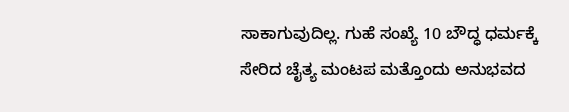ಸಾಕಾಗುವುದಿಲ್ಲ. ಗುಹೆ ಸಂಖ್ಯೆ 10 ಬೌದ್ಧ ಧರ್ಮಕ್ಕೆ ಸೇರಿದ ಚೈತ್ಯ ಮಂಟಪ ಮತ್ತೊಂದು ಅನುಭವದ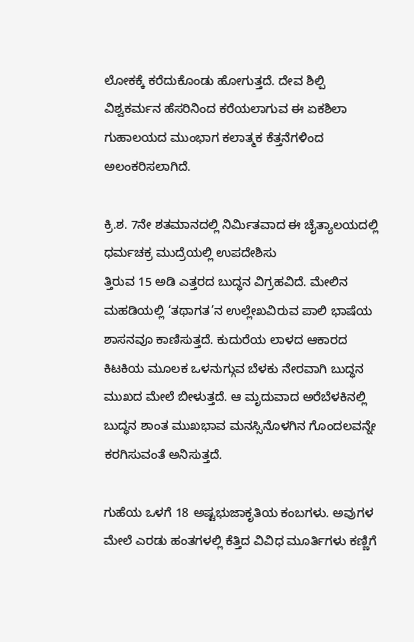ಲೋಕಕ್ಕೆ ಕರೆದುಕೊಂಡು ಹೋಗುತ್ತದೆ. ದೇವ ಶಿಲ್ಪಿ ವಿಶ್ವಕರ್ಮನ ಹೆಸರಿನಿಂದ ಕರೆಯಲಾಗುವ ಈ ಏಕಶಿಲಾ ಗುಹಾಲಯದ ಮುಂಭಾಗ ಕಲಾತ್ಮಕ ಕೆತ್ತನೆಗಳಿಂದ ಅಲಂಕರಿಸಲಾಗಿದೆ.

ಕ್ರಿ.ಶ. 7ನೇ ಶತಮಾನದಲ್ಲಿ ನಿರ್ಮಿತವಾದ ಈ ಚೈತ್ಯಾಲಯದಲ್ಲಿ ಧರ್ಮಚಕ್ರ ಮುದ್ರೆಯಲ್ಲಿ ಉಪದೇಶಿಸು
ತ್ತಿರುವ 15 ಅಡಿ ಎತ್ತರದ ಬುದ್ಧನ ವಿಗ್ರಹವಿದೆ. ಮೇಲಿನ ಮಹಡಿಯಲ್ಲಿ ‘ತಥಾಗತ’ನ ಉಲ್ಲೇಖವಿರುವ ಪಾಲಿ ಭಾಷೆಯ ಶಾಸನವೂ ಕಾಣಿಸುತ್ತದೆ. ಕುದುರೆಯ ಲಾಳದ ಆಕಾರದ ಕಿಟಕಿಯ ಮೂಲಕ ಒಳನುಗ್ಗುವ ಬೆಳಕು ನೇರವಾಗಿ ಬುದ್ಧನ ಮುಖದ ಮೇಲೆ ಬೀಳುತ್ತದೆ. ಆ ಮೃದುವಾದ ಅರೆಬೆಳಕಿನಲ್ಲಿ ಬುದ್ಧನ ಶಾಂತ ಮುಖಭಾವ ಮನಸ್ಸಿನೊಳಗಿನ ಗೊಂದಲವನ್ನೇ ಕರಗಿಸುವಂತೆ ಅನಿಸುತ್ತದೆ.

ಗುಹೆಯ ಒಳಗೆ 18 ಅಷ್ಟಭುಜಾಕೃತಿಯ ಕಂಬಗಳು. ಅವುಗಳ ಮೇಲೆ ಎರಡು ಹಂತಗಳಲ್ಲಿ ಕೆತ್ತಿದ ವಿವಿಧ ಮೂರ್ತಿಗಳು ಕಣ್ಣಿಗೆ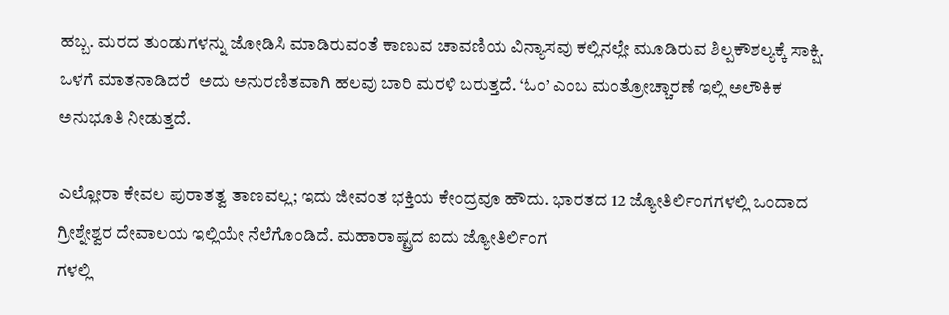ಹಬ್ಬ. ಮರದ ತುಂಡುಗಳನ್ನು ಜೋಡಿಸಿ ಮಾಡಿರುವಂತೆ ಕಾಣುವ ಚಾವಣಿಯ ವಿನ್ಯಾಸವು ಕಲ್ಲಿನಲ್ಲೇ ಮೂಡಿರುವ ಶಿಲ್ಪಕೌಶಲ್ಯಕ್ಕೆ ಸಾಕ್ಷಿ. ಒಳಗೆ ಮಾತನಾಡಿದರೆ  ಅದು ಅನುರಣಿತವಾಗಿ ಹಲವು ಬಾರಿ ಮರಳಿ ಬರುತ್ತದೆ. ‘ಓಂ’ ಎಂಬ ಮಂತ್ರೋಚ್ಚಾರಣೆ ಇಲ್ಲಿ ಅಲೌಕಿಕ ಅನುಭೂತಿ ನೀಡುತ್ತದೆ.

ಎಲ್ಲೋರಾ ಕೇವಲ ಪುರಾತತ್ವ ತಾಣವಲ್ಲ; ಇದು ಜೀವಂತ ಭಕ್ತಿಯ ಕೇಂದ್ರವೂ ಹೌದು. ಭಾರತದ 12 ಜ್ಯೋತಿರ್ಲಿಂಗಗಳಲ್ಲಿ ಒಂದಾದ ಗ್ರೀಶ್ನೇಶ್ವರ ದೇವಾಲಯ ಇಲ್ಲಿಯೇ ನೆಲೆಗೊಂಡಿದೆ. ಮಹಾರಾಷ್ಟ್ರದ ಐದು ಜ್ಯೋತಿರ್ಲಿಂಗ
ಗಳಲ್ಲಿ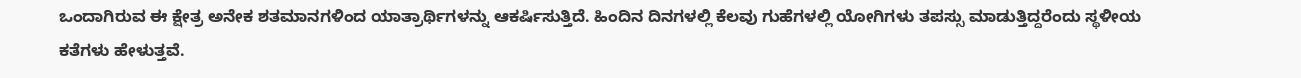ಒಂದಾಗಿರುವ ಈ ಕ್ಷೇತ್ರ ಅನೇಕ ಶತಮಾನಗಳಿಂದ ಯಾತ್ರಾರ್ಥಿಗಳನ್ನು ಆಕರ್ಷಿಸುತ್ತಿದೆ. ಹಿಂದಿನ ದಿನಗಳಲ್ಲಿ ಕೆಲವು ಗುಹೆಗಳಲ್ಲಿ ಯೋಗಿಗಳು ತಪಸ್ಸು ಮಾಡುತ್ತಿದ್ದರೆಂದು ಸ್ಥಳೀಯ ಕತೆಗಳು ಹೇಳುತ್ತವೆ.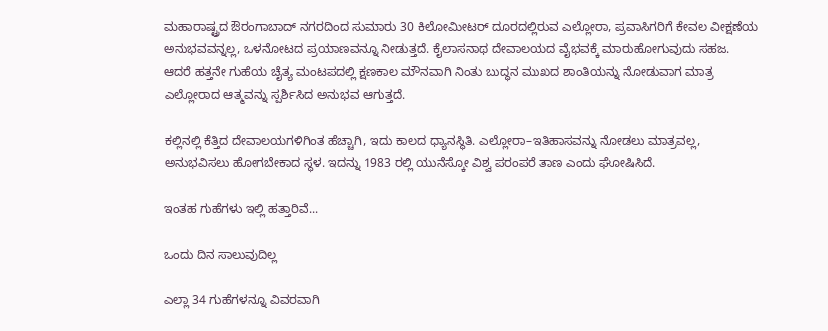ಮಹಾರಾಷ್ಟ್ರದ ಔರಂಗಾಬಾದ್‌ ನಗರದಿಂದ ಸುಮಾರು 30 ಕಿಲೋಮೀಟರ್ ದೂರದಲ್ಲಿರುವ ಎಲ್ಲೋರಾ, ಪ್ರವಾಸಿಗರಿಗೆ ಕೇವಲ ವೀಕ್ಷಣೆಯ ಅನುಭವವನ್ನಲ್ಲ, ಒಳನೋಟದ ಪ್ರಯಾಣವನ್ನೂ ನೀಡುತ್ತದೆ. ಕೈಲಾಸನಾಥ ದೇವಾಲಯದ ವೈಭವಕ್ಕೆ ಮಾರುಹೋಗುವುದು ಸಹಜ. ಆದರೆ ಹತ್ತನೇ ಗುಹೆಯ ಚೈತ್ಯ ಮಂಟಪದಲ್ಲಿ ಕ್ಷಣಕಾಲ ಮೌನವಾಗಿ ನಿಂತು ಬುದ್ಧನ ಮುಖದ ಶಾಂತಿಯನ್ನು ನೋಡುವಾಗ ಮಾತ್ರ ಎಲ್ಲೋರಾದ ಆತ್ಮವನ್ನು ಸ್ಪರ್ಶಿಸಿದ ಅನುಭವ ಆಗುತ್ತದೆ.

ಕಲ್ಲಿನಲ್ಲಿ ಕೆತ್ತಿದ ದೇವಾಲಯಗಳಿಗಿಂತ ಹೆಚ್ಚಾಗಿ, ಇದು ಕಾಲದ ಧ್ಯಾನಸ್ಥಿತಿ. ಎಲ್ಲೋರಾ–ಇತಿಹಾಸವನ್ನು ನೋಡಲು ಮಾತ್ರವಲ್ಲ, ಅನುಭವಿಸಲು ಹೋಗಬೇಕಾದ ಸ್ಥಳ. ಇದನ್ನು 1983 ರಲ್ಲಿ ಯುನೆಸ್ಕೋ ವಿಶ್ವ ಪರಂಪರೆ ತಾಣ ಎಂದು ಘೋಷಿಸಿದೆ.

ಇಂತಹ ಗುಹೆಗಳು ಇಲ್ಲಿ ಹತ್ತಾರಿವೆ...

ಒಂದು ದಿನ ಸಾಲುವುದಿಲ್ಲ

ಎಲ್ಲಾ 34 ಗುಹೆಗಳನ್ನೂ ವಿವರವಾಗಿ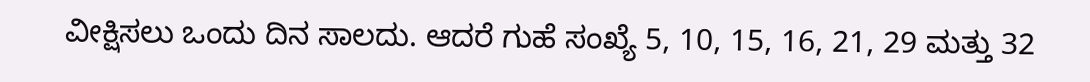ವೀಕ್ಷಿಸಲು ಒಂದು ದಿನ ಸಾಲದು. ಆದರೆ ಗುಹೆ ಸಂಖ್ಯೆ 5, 10, 15, 16, 21, 29 ಮತ್ತು 32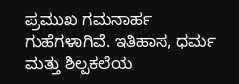ಪ್ರಮುಖ ಗಮನಾರ್ಹ ಗುಹೆಗಳಾಗಿವೆ. ಇತಿಹಾಸ, ಧರ್ಮ ಮತ್ತು ಶಿಲ್ಪಕಲೆಯ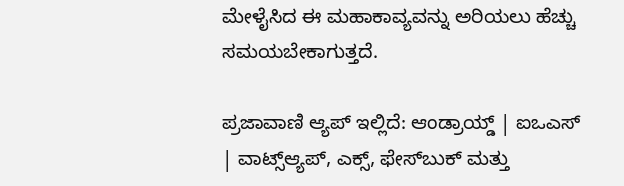ಮೇಳೈಸಿದ ಈ ಮಹಾಕಾವ್ಯವನ್ನು ಅರಿಯಲು ಹೆಚ್ಚು ಸಮಯಬೇಕಾಗುತ್ತದೆ.

ಪ್ರಜಾವಾಣಿ ಆ್ಯಪ್ ಇಲ್ಲಿದೆ: ಆಂಡ್ರಾಯ್ಡ್ | ಐಒಎಸ್ | ವಾಟ್ಸ್ಆ್ಯಪ್, ಎಕ್ಸ್, ಫೇಸ್‌ಬುಕ್ ಮತ್ತು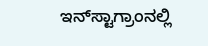ಇನ್‌ಸ್ಟಾಗ್ರಾಂನಲ್ಲಿ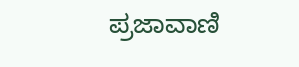ಪ್ರಜಾವಾಣಿ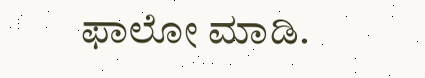ಫಾಲೋ ಮಾಡಿ.